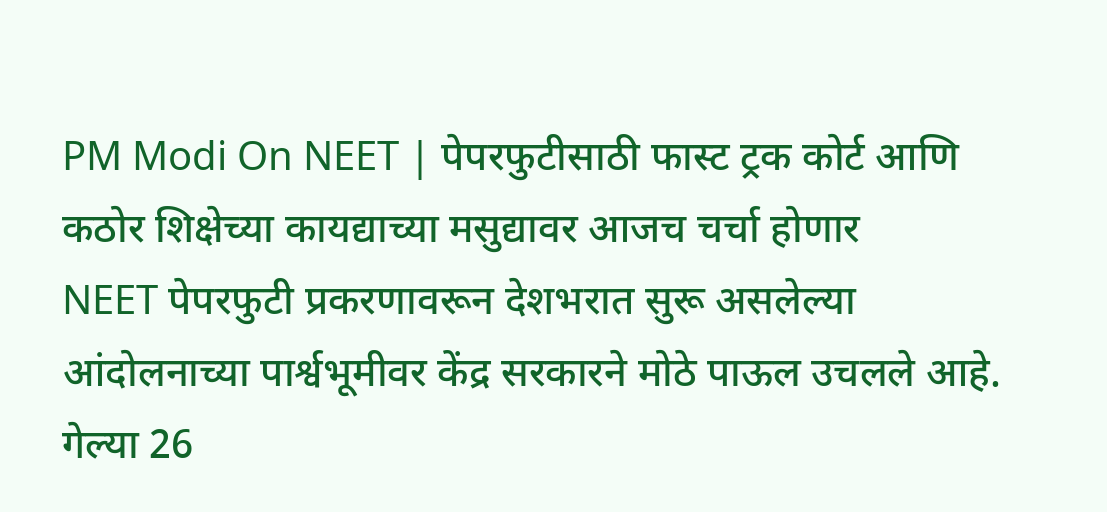PM Modi On NEET | पेपरफुटीसाठी फास्ट ट्रक कोर्ट आणि कठोर शिक्षेच्या कायद्याच्या मसुद्यावर आजच चर्चा होणार
NEET पेपरफुटी प्रकरणावरून देशभरात सुरू असलेल्या आंदोलनाच्या पार्श्वभूमीवर केंद्र सरकारने मोठे पाऊल उचलले आहे. गेल्या 26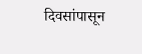दिवसांपासून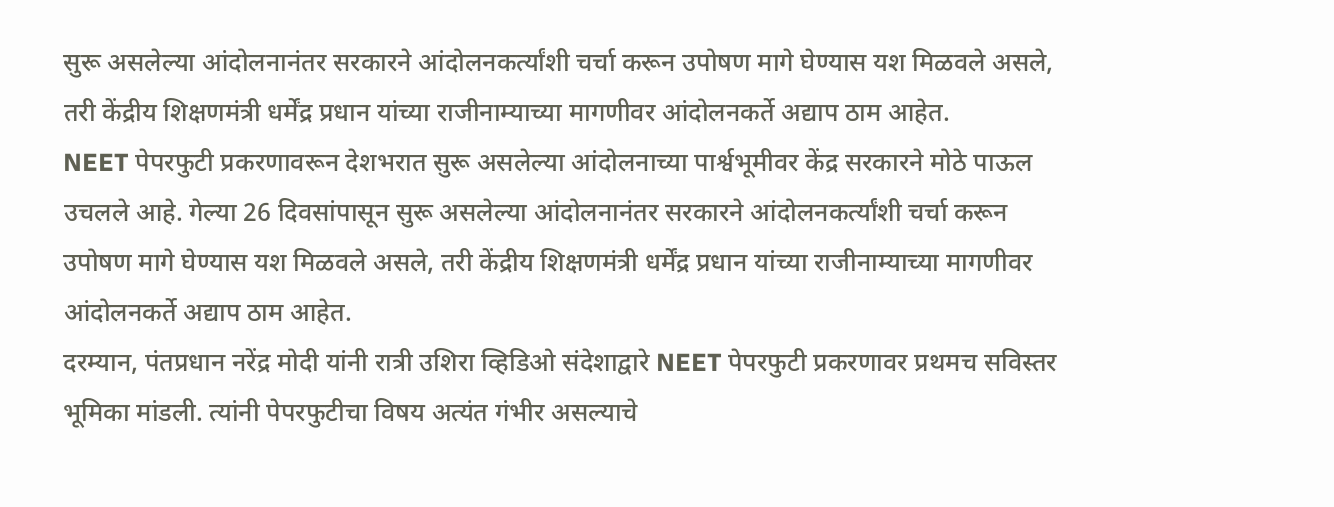सुरू असलेल्या आंदोलनानंतर सरकारने आंदोलनकर्त्यांशी चर्चा करून उपोषण मागे घेण्यास यश मिळवले असले, तरी केंद्रीय शिक्षणमंत्री धर्मेंद्र प्रधान यांच्या राजीनाम्याच्या मागणीवर आंदोलनकर्ते अद्याप ठाम आहेत.
NEET पेपरफुटी प्रकरणावरून देशभरात सुरू असलेल्या आंदोलनाच्या पार्श्वभूमीवर केंद्र सरकारने मोठे पाऊल उचलले आहे. गेल्या 26 दिवसांपासून सुरू असलेल्या आंदोलनानंतर सरकारने आंदोलनकर्त्यांशी चर्चा करून उपोषण मागे घेण्यास यश मिळवले असले, तरी केंद्रीय शिक्षणमंत्री धर्मेंद्र प्रधान यांच्या राजीनाम्याच्या मागणीवर आंदोलनकर्ते अद्याप ठाम आहेत.
दरम्यान, पंतप्रधान नरेंद्र मोदी यांनी रात्री उशिरा व्हिडिओ संदेशाद्वारे NEET पेपरफुटी प्रकरणावर प्रथमच सविस्तर भूमिका मांडली. त्यांनी पेपरफुटीचा विषय अत्यंत गंभीर असल्याचे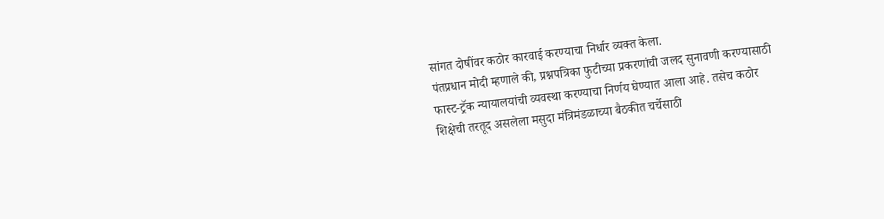सांगत दोषींवर कठोर कारवाई करण्याचा निर्धार व्यक्त केला.
पंतप्रधान मोदी म्हणाले की, प्रश्नपत्रिका फुटीच्या प्रकरणांची जलद सुनावणी करण्यासाठी फास्ट-ट्रॅक न्यायालयांची व्यवस्था करण्याचा निर्णय घेण्यात आला आहे. तसेच कठोर शिक्षेची तरतूद असलेला मसुदा मंत्रिमंडळाच्या बैठकीत चर्चेसाठी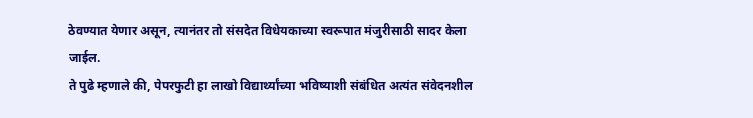ठेवण्यात येणार असून, त्यानंतर तो संसदेत विधेयकाच्या स्वरूपात मंजुरीसाठी सादर केला जाईल.
ते पुढे म्हणाले की, पेपरफुटी हा लाखो विद्यार्थ्यांच्या भविष्याशी संबंधित अत्यंत संवेदनशील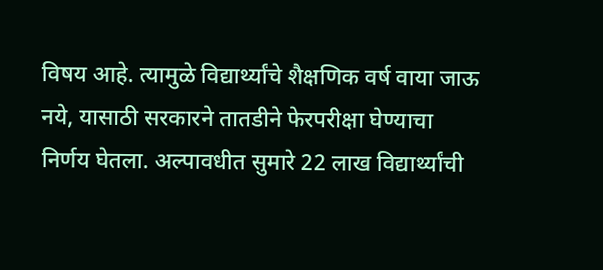विषय आहे. त्यामुळे विद्यार्थ्यांचे शैक्षणिक वर्ष वाया जाऊ नये, यासाठी सरकारने तातडीने फेरपरीक्षा घेण्याचा निर्णय घेतला. अल्पावधीत सुमारे 22 लाख विद्यार्थ्यांची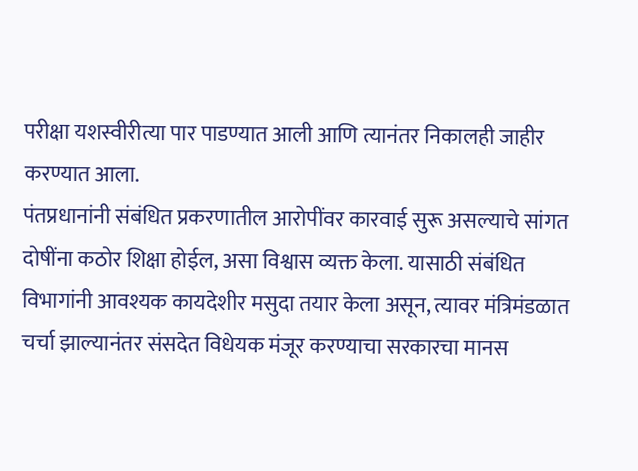परीक्षा यशस्वीरीत्या पार पाडण्यात आली आणि त्यानंतर निकालही जाहीर करण्यात आला.
पंतप्रधानांनी संबंधित प्रकरणातील आरोपींवर कारवाई सुरू असल्याचे सांगत दोषींना कठोर शिक्षा होईल, असा विश्वास व्यक्त केला. यासाठी संबंधित विभागांनी आवश्यक कायदेशीर मसुदा तयार केला असून, त्यावर मंत्रिमंडळात चर्चा झाल्यानंतर संसदेत विधेयक मंजूर करण्याचा सरकारचा मानस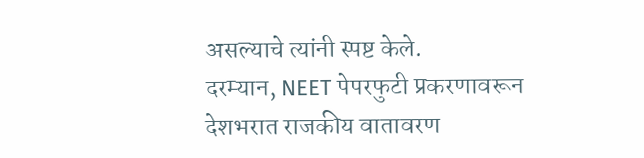असल्याचे त्यांनी स्पष्ट केले.
दरम्यान, NEET पेपरफुटी प्रकरणावरून देशभरात राजकीय वातावरण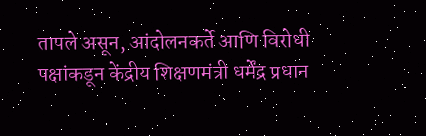तापले असून, आंदोलनकर्ते आणि विरोधी पक्षांकडून केंद्रीय शिक्षणमंत्री धर्मेंद्र प्रधान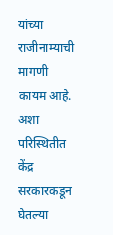यांच्या राजीनाम्याची मागणी कायम आहे. अशा परिस्थितीत केंद्र सरकारकडून घेतल्या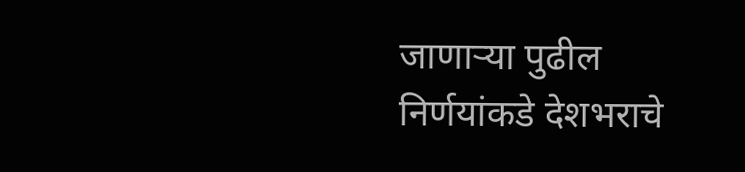जाणाऱ्या पुढील निर्णयांकडे देशभराचे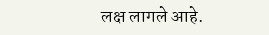लक्ष लागले आहे.